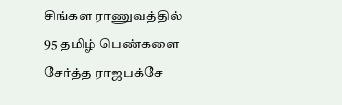சிங்கள ராணுவத்தில் 95 தமிழ் பெண்களை சேர்த்த ராஜபக்சே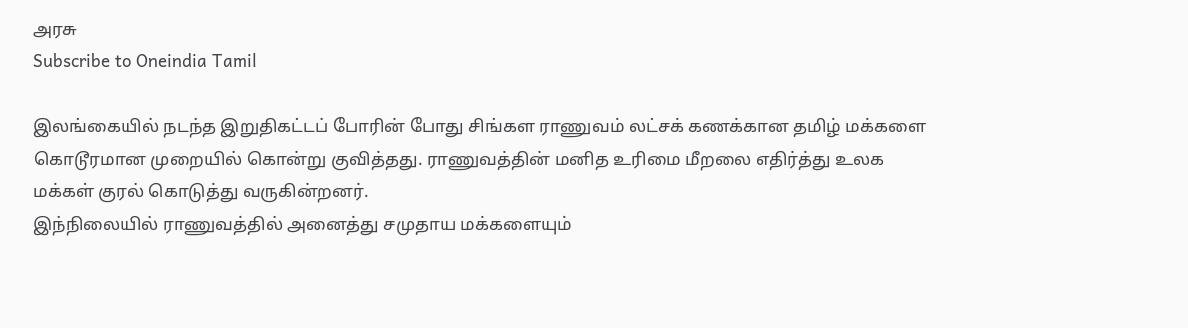அரசு
Subscribe to Oneindia Tamil

இலங்கையில் நடந்த இறுதிகட்டப் போரின் போது சிங்கள ராணுவம் லட்சக் கணக்கான தமிழ் மக்களை கொடூரமான முறையில் கொன்று குவித்தது. ராணுவத்தின் மனித உரிமை மீறலை எதிர்த்து உலக மக்கள் குரல் கொடுத்து வருகின்றனர்.
இந்நிலையில் ராணுவத்தில் அனைத்து சமுதாய மக்களையும்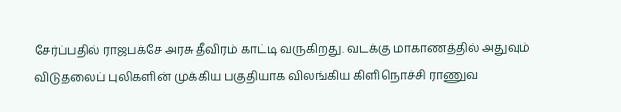சேர்ப்பதில் ராஜபக்சே அரசு தீவிரம் காட்டி வருகிறது. வடக்கு மாகாணத்தில் அதுவும் விடுதலைப் புலிகளின் முக்கிய பகுதியாக விலங்கிய கிளிநொச்சி ராணுவ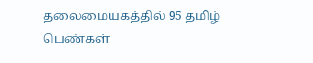தலைமையகத்தில் 95 தமிழ் பெண்கள்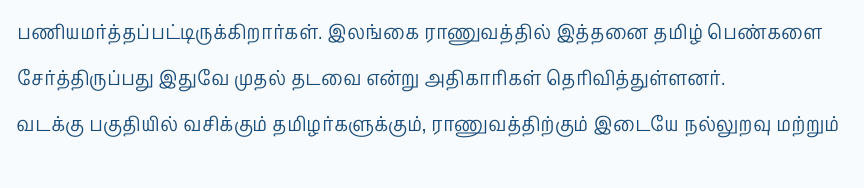பணியமர்த்தப்பட்டிருக்கிறார்கள். இலங்கை ராணுவத்தில் இத்தனை தமிழ் பெண்களை சேர்த்திருப்பது இதுவே முதல் தடவை என்று அதிகாரிகள் தெரிவித்துள்ளனர்.
வடக்கு பகுதியில் வசிக்கும் தமிழர்களுக்கும், ராணுவத்திற்கும் இடையே நல்லுறவு மற்றும்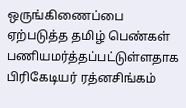ஒருங்கிணைப்பை ஏற்படுத்த தமிழ் பெண்கள் பணியமர்த்தப்பட்டுள்ளதாக பிரிகேடியர் ரத்னசிங்கம்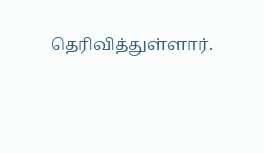தெரிவித்துள்ளார்.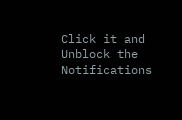Click it and Unblock the Notifications